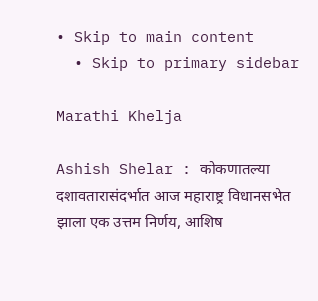• Skip to main content
  • Skip to primary sidebar

Marathi Khelja

Ashish Shelar : कोकणातल्या दशावतारासंदर्भात आज महाराष्ट्र विधानसभेत झाला एक उत्तम निर्णय, आशिष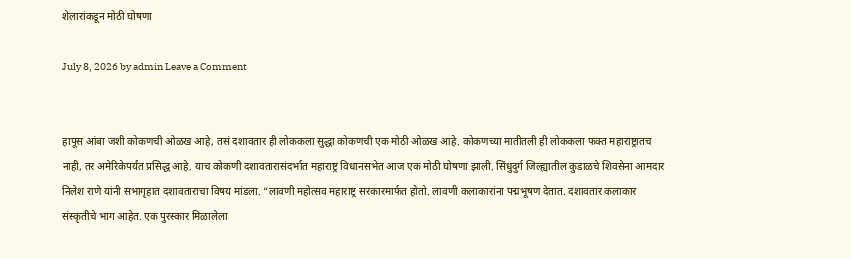शेलारांकडून मोठी घोषणा

July 8, 2026 by admin Leave a Comment


हापूस आंबा जशी कोकणची ओळख आहे, तसं दशावतार ही लोककला सुद्धा कोकणची एक मोठी ओळख आहे. कोकणच्या मातीतली ही लोककला फक्त महाराष्ट्रातच नाही, तर अमेरिकेपर्यंत प्रसिद्ध आहे. याच कोकणी दशावतारासंदर्भात महाराष्ट्र विधानसभेत आज एक मोठी घोषणा झाली. सिंधुदुर्ग जिल्ह्यातील कुडाळचे शिवसेना आमदार निलेश राणे यांनी सभागृहात दशावताराचा विषय मांडला. “लावणी महोत्सव महाराष्ट्र सरकारमार्फत होतो. लावणी कलाकारांना पद्मभूषण देतात. दशावतार कलाकार संस्कृतीचे भाग आहेत. एक पुरस्कार मिळालेला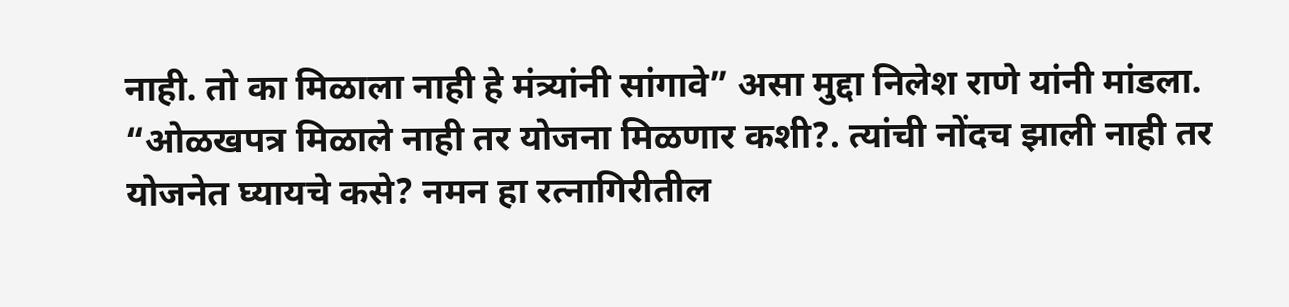नाही. तो का मिळाला नाही हे मंत्र्यांनी सांगावे” असा मुद्दा निलेश राणे यांनी मांडला. “ओळखपत्र मिळाले नाही तर योजना मिळणार कशी?. त्यांची नोंदच झाली नाही तर योजनेत घ्यायचे कसे? नमन हा रत्नागिरीतील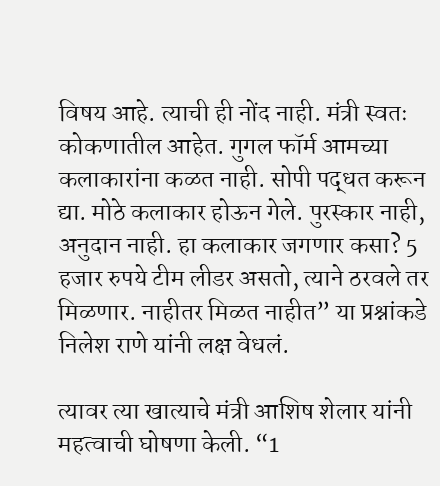विषय आहे. त्याची ही नोंद नाही. मंत्री स्वतः कोकणातील आहेत. गुगल फॉर्म आमच्या कलाकारांना कळत नाही. सोपी पद्धत करून द्या. मोठे कलाकार होऊन गेले. पुरस्कार नाही, अनुदान नाही. हा कलाकार जगणार कसा? 5 हजार रुपये टीम लीडर असतो, त्याने ठरवले तर मिळणार. नाहीतर मिळत नाहीत” या प्रश्नांकडे निलेश राणे यांनी लक्ष वेधलं.

त्यावर त्या खात्याचे मंत्री आशिष शेलार यांनी महत्वाची घोषणा केली. “1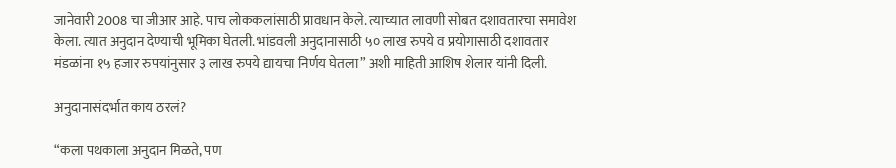जानेवारी 2008 चा जीआर आहे. पाच लोककलांसाठी प्रावधान केले. त्याच्यात लावणी सोबत दशावतारचा समावेश केला. त्यात अनुदान देण्याची भूमिका घेतली. भांडवली अनुदानासाठी ५० लाख रुपये व प्रयोगासाठी दशावतार मंडळांना १५ हजार रुपयांनुसार ३ लाख रुपये द्यायचा निर्णय घेतला” अशी माहिती आशिष शेलार यांनी दिली.

अनुदानासंदर्भात काय ठरलं?

“कला पथकाला अनुदान मिळते, पण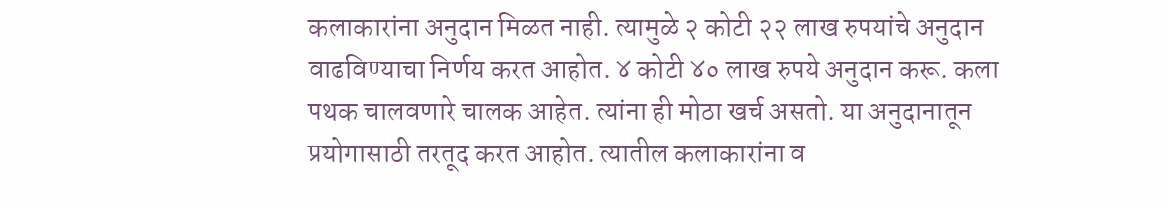कलाकारांना अनुदान मिळत नाही. त्यामुळे २ कोटी २२ लाख रुपयांचे अनुदान वाढविण्याचा निर्णय करत आहोत. ४ कोटी ४० लाख रुपये अनुदान करू. कला पथक चालवणारे चालक आहेत. त्यांना ही मोठा खर्च असतो. या अनुदानातून प्रयोगासाठी तरतूद करत आहोत. त्यातील कलाकारांना व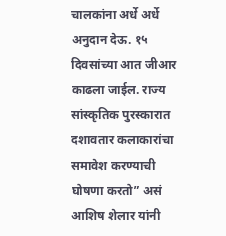चालकांना अर्धे अर्धे अनुदान देऊ. १५ दिवसांच्या आत जीआर काढला जाईल. राज्य सांस्कृतिक पुरस्कारात दशावतार कलाकारांचा समावेश करण्याची घोषणा करतो” असं आशिष शेलार यांनी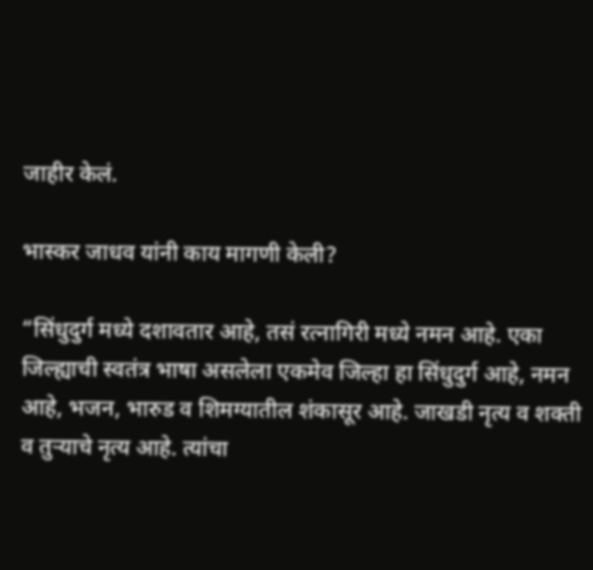जाहीर केलं.

भास्कर जाधव यांनी काय मागणी केली?

“सिंधुदुर्ग मध्ये दशावतार आहे, तसं रत्नागिरी मध्ये नमन आहे. एका जिल्ह्याची स्वतंत्र भाषा असलेला एकमेव जिल्हा हा सिंधुदुर्ग आहे, नमन आहे, भजन, भारुड व शिमग्यातील शंकासूर आहे. जाखडी नृत्य व शक्ती व तुऱ्याचे नृत्य आहे. त्यांचा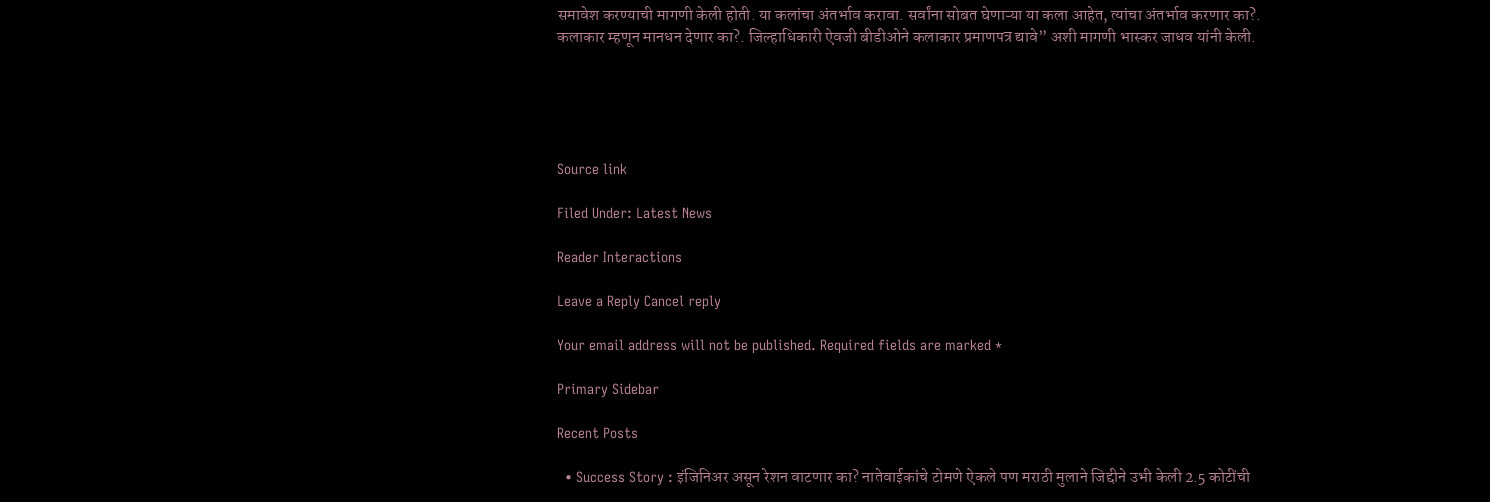समावेश करण्याची मागणी केली होती. या कलांचा अंतर्भाव करावा. सर्वांना सोबत घेणाऱ्या या कला आहेत, त्यांचा अंतर्भाव करणार का?. कलाकार म्हणून मानधन देणार का?. जिल्हाधिकारी ऐवजी बीडीओने कलाकार प्रमाणपत्र द्यावे” अशी मागणी भास्कर जाधव यांनी केली.





Source link

Filed Under: Latest News

Reader Interactions

Leave a Reply Cancel reply

Your email address will not be published. Required fields are marked *

Primary Sidebar

Recent Posts

  • Success Story : इंजिनिअर असून रेशन वाटणार का? नातेवाईकांचे टोमणे ऐकले पण मराठी मुलाने जिद्दीने उभी केली 2.5 कोटींची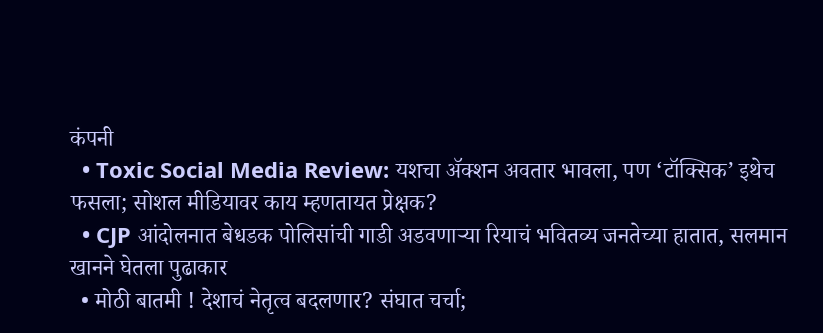कंपनी
  • Toxic Social Media Review: यशचा अ‍ॅक्शन अवतार भावला, पण ‘टॉक्सिक’ इथेच फसला; सोशल मीडियावर काय म्हणतायत प्रेक्षक?
  • CJP आंदोलनात बेधडक पोलिसांची गाडी अडवणाऱ्या रियाचं भवितव्य जनतेच्या हातात, सलमान खानने घेतला पुढाकार
  • मोठी बातमी ! देशाचं नेतृत्व बदलणार? संघात चर्चा;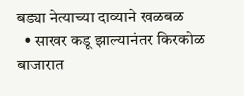बड्या नेत्याच्या दाव्याने खळबळ
  • साखर कडू झाल्यानंतर किरकोळ बाजारात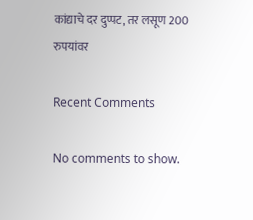कांद्याचे दर दुप्पट, तर लसूण 200 रुपयांवर

Recent Comments

No comments to show.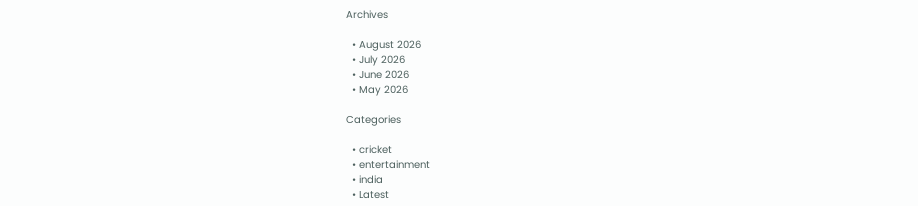Archives

  • August 2026
  • July 2026
  • June 2026
  • May 2026

Categories

  • cricket
  • entertainment
  • india
  • Latest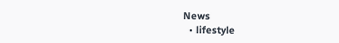News
  • lifestyle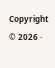Copyright © 2026 ·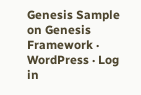Genesis Sample on Genesis Framework · WordPress · Log in